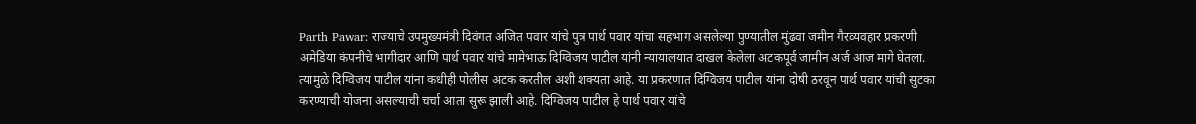Parth Pawar: राज्याचे उपमुख्यमंत्री दिवंगत अजित पवार यांचे पुत्र पार्थ पवार यांचा सहभाग असलेल्या पुण्यातील मुंढवा जमीन गैरव्यवहार प्रकरणी अमेडिया कंपनीचे भागीदार आणि पार्थ पवार यांचे मामेभाऊ दिग्विजय पाटील यांनी न्यायालयात दाखल केलेला अटकपूर्व जामीन अर्ज आज मागे घेतला. त्यामुळे दिग्विजय पाटील यांना कधीही पोलीस अटक करतील अशी शक्यता आहे. या प्रकरणात दिग्विजय पाटील यांना दोषी ठरवून पार्थ पवार यांची सुटका करण्याची योजना असल्याची चर्चा आता सुरू झाली आहे. दिग्विजय पाटील हे पार्थ पवार यांचे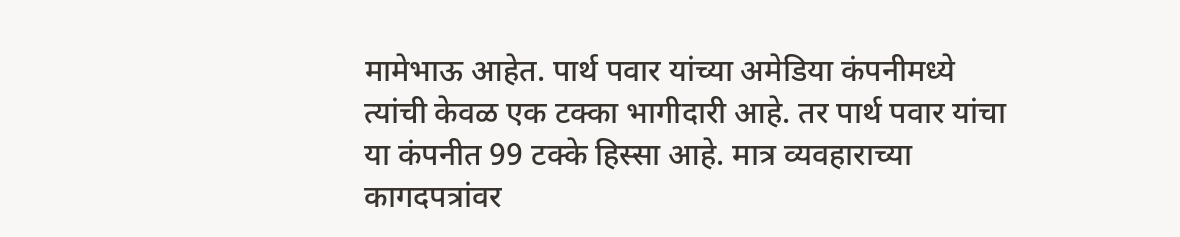मामेभाऊ आहेत. पार्थ पवार यांच्या अमेडिया कंपनीमध्ये त्यांची केवळ एक टक्का भागीदारी आहे. तर पार्थ पवार यांचा या कंपनीत 99 टक्के हिस्सा आहे. मात्र व्यवहाराच्या कागदपत्रांवर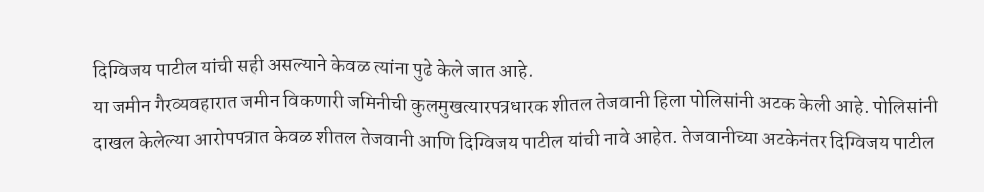दिग्विजय पाटील यांची सही असल्याने केवळ त्यांना पुढे केले जात आहे.
या जमीन गैरव्यवहारात जमीन विकणारी जमिनीची कुलमुखत्यारपत्रधारक शीतल तेजवानी हिला पोलिसांनी अटक केली आहे. पोलिसांनी दाखल केलेल्या आरोपपत्रात केवळ शीतल तेजवानी आणि दिग्विजय पाटील यांची नावे आहेत. तेजवानीच्या अटकेनंतर दिग्विजय पाटील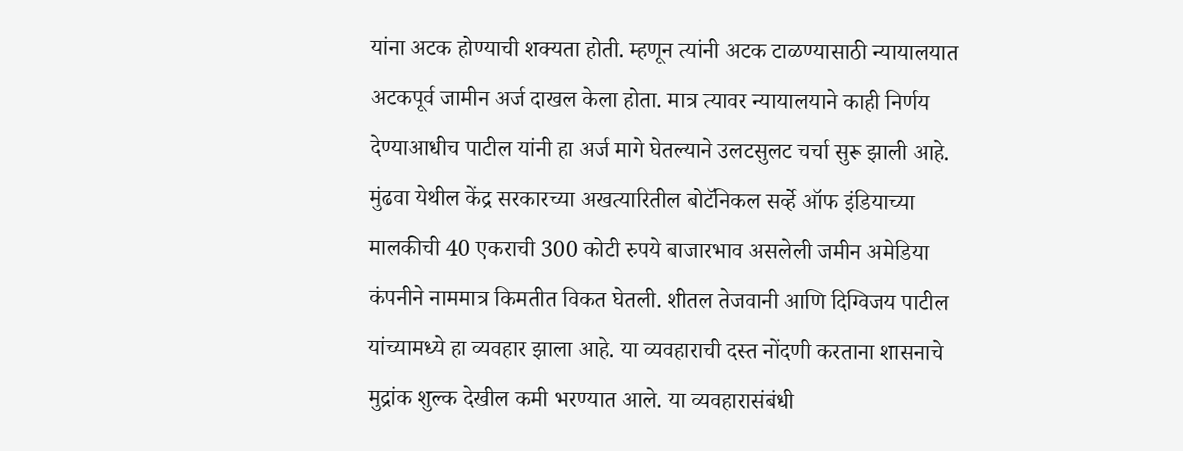यांना अटक होण्याची शक्यता होती. म्हणून त्यांनी अटक टाळण्यासाठी न्यायालयात अटकपूर्व जामीन अर्ज दाखल केला होता. मात्र त्यावर न्यायालयाने काही निर्णय देण्याआधीच पाटील यांनी हा अर्ज मागे घेतल्याने उलटसुलट चर्चा सुरू झाली आहे.
मुंढवा येथील केंद्र सरकारच्या अखत्यारितील बोटॅनिकल सर्व्हे ऑफ इंडियाच्या मालकीची 40 एकराची 300 कोटी रुपये बाजारभाव असलेली जमीन अमेडिया कंपनीने नाममात्र किमतीत विकत घेतली. शीतल तेजवानी आणि दिग्विजय पाटील यांच्यामध्ये हा व्यवहार झाला आहे. या व्यवहाराची दस्त नोंदणी करताना शासनाचे मुद्रांक शुल्क देखील कमी भरण्यात आले. या व्यवहारासंबंधी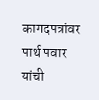कागदपत्रांवर पार्थ पवार यांची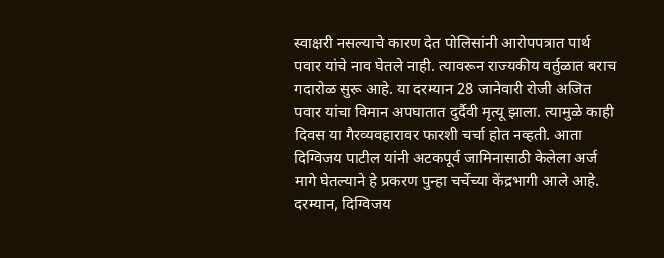स्वाक्षरी नसल्याचे कारण देत पोलिसांनी आरोपपत्रात पार्थ पवार यांचे नाव घेतले नाही. त्यावरून राज्यकीय वर्तुळात बराच गदारोळ सुरू आहे. या दरम्यान 28 जानेवारी रोजी अजित पवार यांचा विमान अपघातात दुर्दैवी मृत्यू झाला. त्यामुळे काही दिवस या गैरव्यवहारावर फारशी चर्चा होत नव्हती. आता दिग्विजय पाटील यांनी अटकपूर्व जामिनासाठी केलेला अर्ज मागे घेतल्याने हे प्रकरण पुन्हा चर्चेच्या केंद्रभागी आले आहे.
दरम्यान, दिग्विजय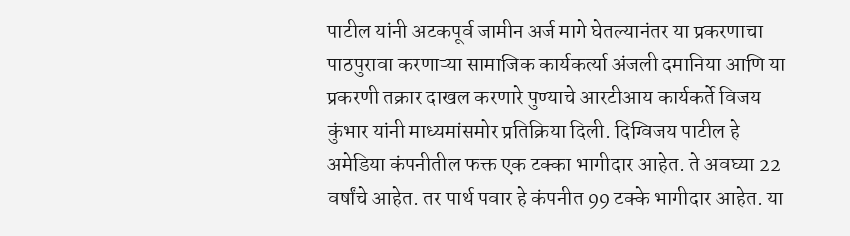पाटील यांनी अटकपूर्व जामीन अर्ज मागे घेतल्यानंतर या प्रकरणाचा पाठपुरावा करणाऱ्या सामाजिक कार्यकर्त्या अंजली दमानिया आणि या प्रकरणी तक्रार दाखल करणारे पुण्याचे आरटीआय कार्यकर्ते विजय कुंभार यांनी माध्यमांसमोर प्रतिक्रिया दिली. दिग्विजय पाटील हे अमेडिया कंपनीतील फक्त एक टक्का भागीदार आहेत. ते अवघ्या 22 वर्षांचे आहेत. तर पार्थ पवार हे कंपनीत 99 टक्के भागीदार आहेत. या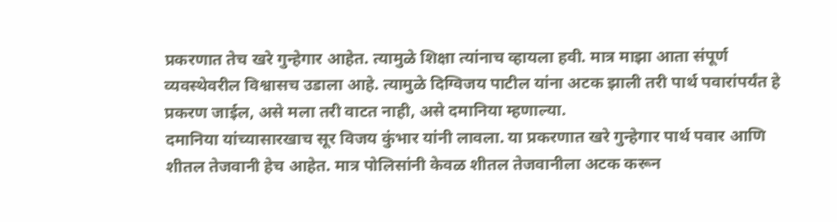प्रकरणात तेच खरे गुन्हेगार आहेत. त्यामुळे शिक्षा त्यांनाच व्हायला हवी. मात्र माझा आता संपूर्ण व्यवस्थेवरील विश्वासच उडाला आहे. त्यामुळे दिग्विजय पाटील यांना अटक झाली तरी पार्थ पवारांपर्यंत हे प्रकरण जाईल, असे मला तरी वाटत नाही, असे दमानिया म्हणाल्या.
दमानिया यांच्यासारखाच सूर विजय कुंभार यांनी लावला. या प्रकरणात खरे गुन्हेगार पार्थ पवार आणि शीतल तेजवानी हेच आहेत. मात्र पोलिसांनी केवळ शीतल तेजवानीला अटक करून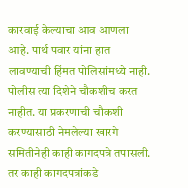कारवाई केल्याचा आव आणला आहे. पार्थ पवार यांना हात लावण्याची हिंमत पोलिसांमध्ये नाही. पोलीस त्या दिशेने चौकशीच करत नाहीत. या प्रकरणाची चौकशी करण्यासाठी नेमलेल्या खारगे समितीनेही काही कागदपत्रे तपासली. तर काही कागदपत्रांकडे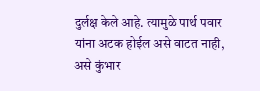दुर्लक्ष केले आहे. त्यामुळे पार्थ पवार यांना अटक होईल असे वाटत नाही, असे कुंभार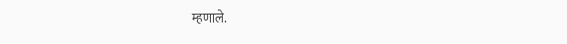म्हणाले.